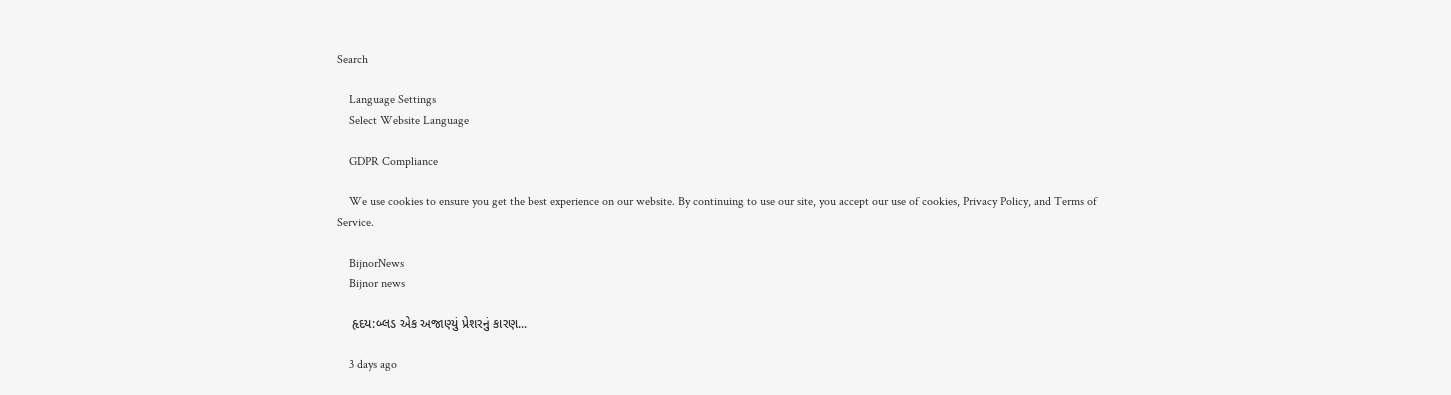Search

    Language Settings
    Select Website Language

    GDPR Compliance

    We use cookies to ensure you get the best experience on our website. By continuing to use our site, you accept our use of cookies, Privacy Policy, and Terms of Service.

    BijnorNews
    Bijnor news

    હૃદય:બ્લડ એક અજાણ્યું પ્રેશરનું કારણ...

    3 days ago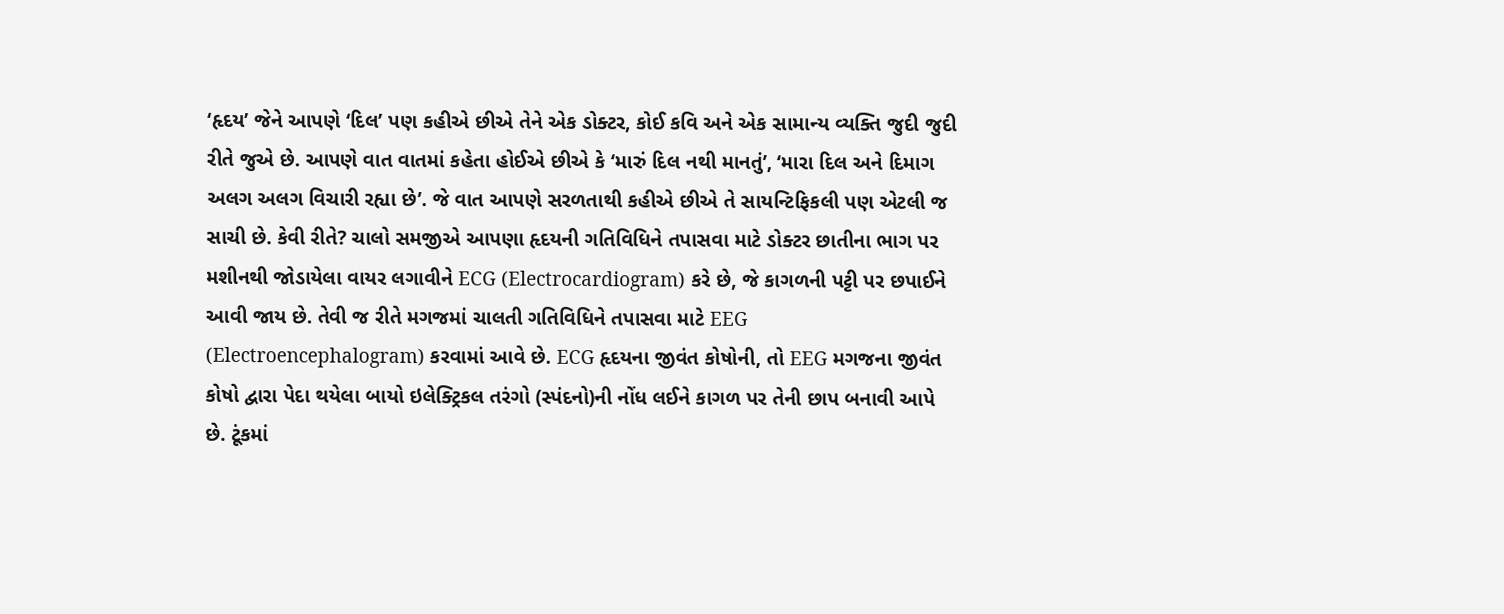‘હૃદય’ જેને આપણે ‘દિલ’ પણ કહીએ છીએ તેને એક ડોક્ટર, કોઈ કવિ અને એક સામાન્ય વ્યક્તિ જુદી જુદી રીતે જુએ છે. આપણે વાત વાતમાં કહેતા હોઈએ છીએ કે ‘મારું દિલ નથી માનતું’, ‘મારા દિલ અને દિમાગ અલગ અલગ વિચારી રહ્યા છે’. જે વાત આપણે સરળતાથી કહીએ છીએ તે સાયન્ટિફિકલી પણ એટલી જ સાચી છે. કેવી રીતે? ચાલો સમજીએ આપણા હૃદયની ગતિવિધિને તપાસવા માટે ડોક્ટર છાતીના ભાગ પર મશીનથી જોડાયેલા વાયર લગાવીને ECG (Electrocardiogram) કરે છે, જે કાગળની પટ્ટી પર છપાઈને આવી જાય છે. તેવી જ રીતે મગજમાં ચાલતી ગતિવિધિને તપાસવા માટે EEG (Electroencephalogram) કરવામાં આવે છે. ECG હૃદયના જીવંત કોષોની, તો EEG મગજના જીવંત કોષો દ્વારા પેદા થયેલા બાયો ઇલેક્ટ્રિકલ તરંગો (સ્પંદનો)ની નોંધ લઈને કાગળ પર તેની છાપ બનાવી આપે છે. ટૂંકમાં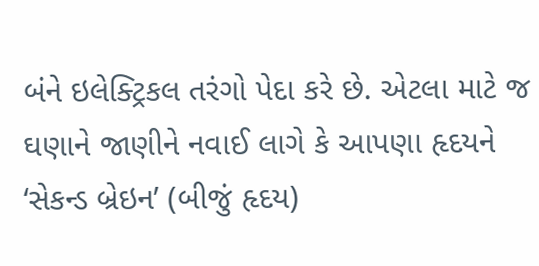બંને ઇલેક્ટ્રિકલ તરંગો પેદા કરે છે. એટલા માટે જ ઘણાને જાણીને નવાઈ લાગે કે આપણા હૃદયને ‘સેકન્ડ બ્રેઇન’ (બીજું હૃદય)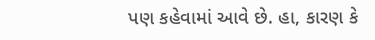પણ કહેવામાં આવે છે. હા, કારણ કે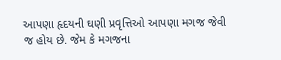આપણા હૃદયની ઘણી પ્રવૃત્તિઓ આપણા મગજ જેવી જ હોય છે. જેમ કે મગજના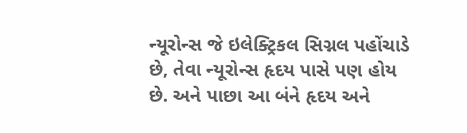ન્યૂરોન્સ જે ઇલેક્ટ્રિકલ સિગ્નલ પહોંચાડે છે, તેવા ન્યૂરોન્સ હૃદય પાસે પણ હોય છે. અને પાછા આ બંને હૃદય અને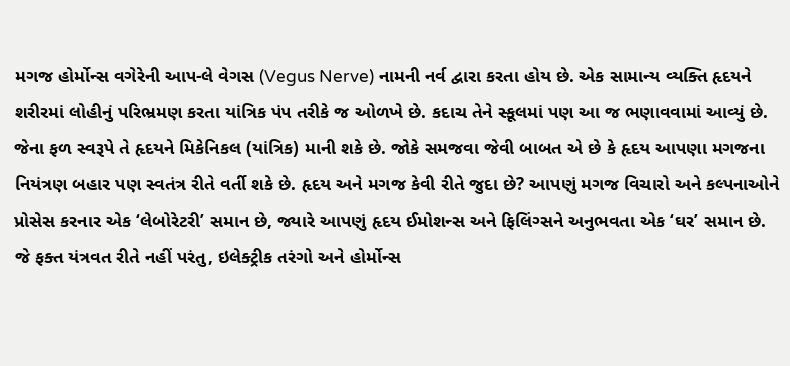મગજ હોર્મોન્સ વગેરેની આપ-લે વેગસ (Vegus Nerve) નામની નર્વ દ્વારા કરતા હોય છે. એક સામાન્ય વ્યક્તિ હૃદયને શરીરમાં લોહીનું પરિભ્રમણ કરતા યાંત્રિક પંપ તરીકે જ ઓળખે છે. કદાચ તેને સ્કૂલમાં પણ આ જ ભણાવવામાં આવ્યું છે. જેના ફળ સ્વરૂપે તે હૃદયને મિકેનિકલ (યાંત્રિક) માની શકે છે. જોકે સમજવા જેવી બાબત એ છે કે હૃદય આપણા મગજના નિયંત્રણ બહાર પણ સ્વતંત્ર રીતે વર્તી શકે છે. હૃદય અને મગજ કેવી રીતે જુદા છે? આપણું મગજ વિચારો અને કલ્પનાઓને પ્રોસેસ કરનાર એક ‘લેબોરેટરી’ સમાન છે, જ્યારે આપણું હૃદય ઈમોશન્સ અને ફિલિંગ્સને અનુભવતા એક ‘ઘર’ સમાન છે. જે ફક્ત યંત્રવત રીતે નહીં પરંતુ, ઇલેક્ટ્રીક તરંગો અને હોર્મોન્સ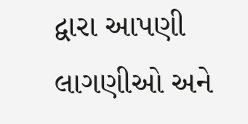દ્વારા આપણી લાગણીઓ અને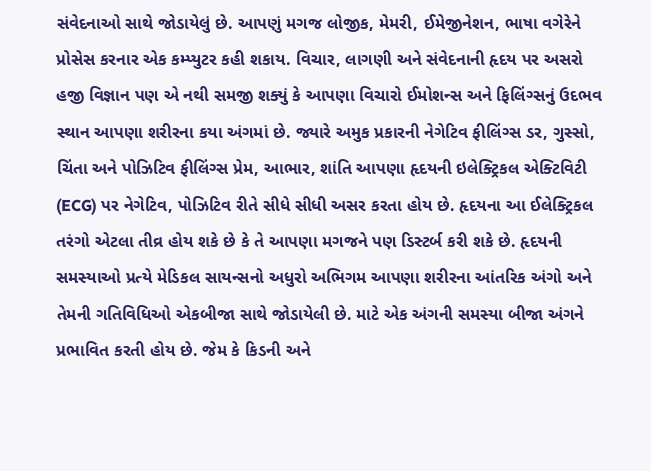સંવેદનાઓ સાથે જોડાયેલું છે. આપણું મગજ લોજીક, મેમરી, ઈમેજીનેશન, ભાષા વગેરેને પ્રોસેસ કરનાર એક કમ્પ્યુટર કહી શકાય. વિચાર, લાગણી અને સંવેદનાની હૃદય પર અસરો હજી વિજ્ઞાન પણ એ નથી સમજી શક્યું કે આપણા વિચારો ઈમોશન્સ અને ફિલિંગ્સનું ઉદભવ સ્થાન આપણા શરીરના કયા અંગમાં છે. જ્યારે અમુક પ્રકારની નેગેટિવ ફીલિંગ્સ ડર, ગુસ્સો, ચિંતા અને પોઝિટિવ ફીલિંગ્સ પ્રેમ, આભાર, શાંતિ આપણા હૃદયની ઇલેક્ટ્રિકલ એક્ટિવિટી (ECG) પર નેગેટિવ, પોઝિટિવ રીતે સીધે સીધી અસર કરતા હોય છે. હૃદયના આ ઈલેક્ટ્રિકલ તરંગો એટલા તીવ્ર હોય શકે છે કે તે આપણા મગજને પણ ડિસ્ટર્બ કરી શકે છે. હૃદયની સમસ્યાઓ પ્રત્યે મેડિકલ સાયન્સનો અધુરો અભિગમ આપણા શરીરના આંતરિક અંગો અને તેમની ગતિવિધિઓ એકબીજા સાથે જોડાયેલી છે. માટે એક અંગની સમસ્યા બીજા અંગને પ્રભાવિત કરતી હોય છે. જેમ કે કિડની અને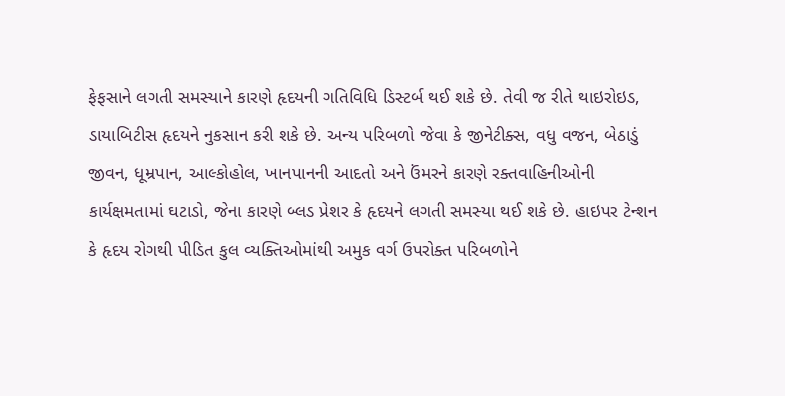ફેફસાને લગતી સમસ્યાને કારણે હૃદયની ગતિવિધિ ડિસ્ટર્બ થઈ શકે છે. તેવી જ રીતે થાઇરોઇડ, ડાયાબિટીસ હૃદયને નુકસાન કરી શકે છે. અન્ય પરિબળો જેવા કે જીનેટીક્સ, વધુ વજન, બેઠાડું જીવન, ધૂમ્રપાન, આલ્કોહોલ, ખાનપાનની આદતો અને ઉંમરને કારણે રક્તવાહિનીઓની કાર્યક્ષમતામાં ઘટાડો, જેના કારણે બ્લડ પ્રેશર કે હૃદયને લગતી સમસ્યા થઈ શકે છે. હાઇપર ટેન્શન કે હૃદય રોગથી પીડિત કુલ વ્યક્તિઓમાંથી અમુક વર્ગ ઉપરોક્ત પરિબળોને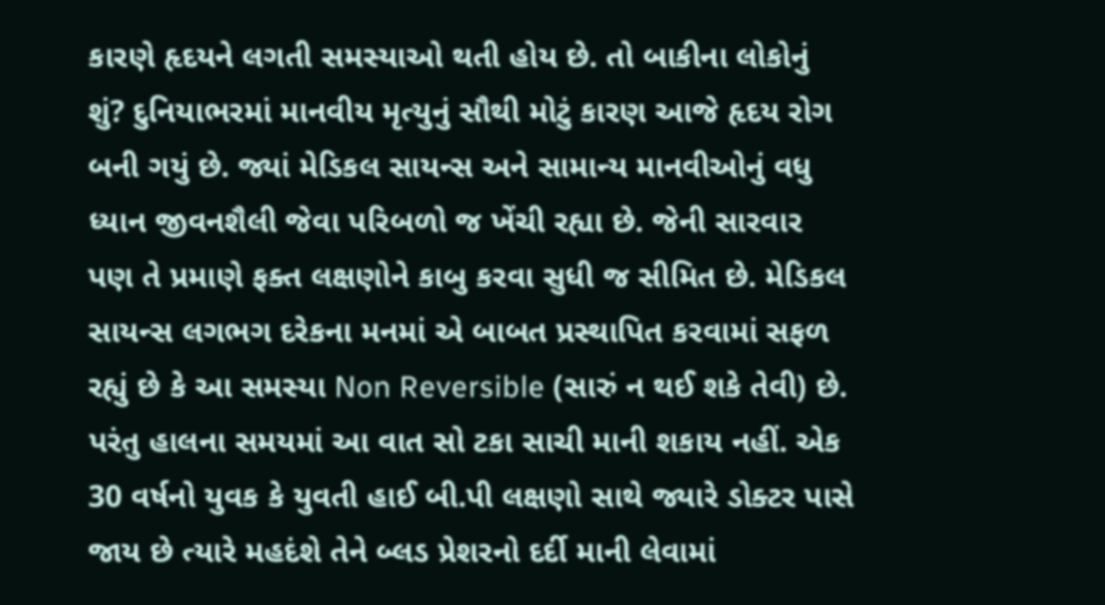કારણે હૃદયને લગતી સમસ્યાઓ થતી હોય છે. તો બાકીના લોકોનું શું? દુનિયાભરમાં માનવીય મૃત્યુનું સૌથી મોટું કારણ આજે હૃદય રોગ બની ગયું છે. જ્યાં મેડિકલ સાયન્સ અને સામાન્ય માનવીઓનું વધુ ધ્યાન જીવનશૈલી જેવા પરિબળો જ ખેંચી રહ્યા છે. જેની સારવાર પણ તે પ્રમાણે ફક્ત લક્ષણોને કાબુ કરવા સુધી જ સીમિત છે. મેડિકલ સાયન્સ લગભગ દરેકના મનમાં એ બાબત પ્રસ્થાપિત કરવામાં સફળ રહ્યું છે કે આ સમસ્યા Non Reversible (સારું ન થઈ શકે તેવી) છે. પરંતુ હાલના સમયમાં આ વાત સો ટકા સાચી માની શકાય નહીં. એક 30 વર્ષનો યુવક કે યુવતી હાઈ બી.પી લક્ષણો સાથે જ્યારે ડોક્ટર પાસે જાય છે ત્યારે મહદંશે તેને બ્લડ પ્રેશરનો દર્દી માની લેવામાં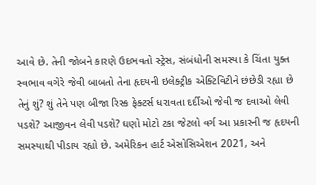આવે છે. તેની જોબને કારણે ઉદભવતો સ્ટ્રેસ, સંબંધોની સમસ્યા કે ચિંતા યુક્ત સ્વભાવ વગેરે જેવી બાબતો તેના હૃદયની ઇલેક્ટ્રીક એક્ટિવિટીને છંછેડી રહ્યા છે તેનું શું? શું તેને પણ બીજા રિસ્ક ફેક્ટર્સ ધરાવતા દર્દીઓ જેવી જ દવાઓ લેવી પડશે? આજીવન લેવી પડશે? ઘણો મોટો ટકા જેટલો વર્ગ આ પ્રકારની જ હૃદયની સમસ્યાથી પીડાય રહ્યો છે. અમેરિકન હાર્ટ એસોસિએશન 2021, અને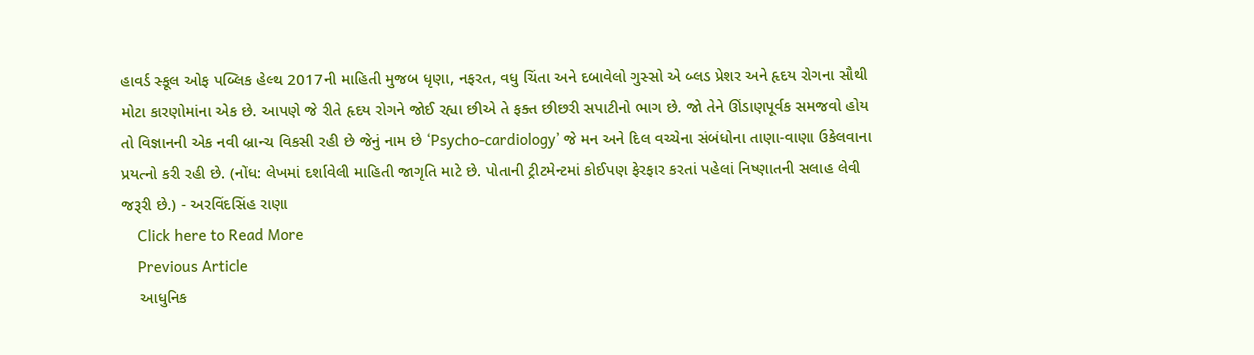હાવર્ડ સ્કૂલ ઓફ પબ્લિક હેલ્થ 2017ની માહિતી મુજબ ધૃણા, નફરત, વધુ ચિંતા અને દબાવેલો ગુસ્સો એ બ્લડ પ્રેશર અને હૃદય રોગના સૌથી મોટા કારણોમાંના એક છે. આપણે જે રીતે હૃદય રોગને જોઈ રહ્યા છીએ તે ફક્ત છીછરી સપાટીનો ભાગ છે. જો તેને ઊંડાણપૂર્વક સમજવો હોય તો વિજ્ઞાનની એક નવી બ્રાન્ચ વિકસી રહી છે જેનું નામ છે ‘Psycho-cardiology’ જે મન અને દિલ વચ્ચેના સંબંધોના તાણા-વાણા ઉકેલવાના પ્રયત્નો કરી રહી છે. (નોંધ: લેખમાં દર્શાવેલી માહિતી જાગૃતિ માટે છે. પોતાની ટ્રીટમેન્ટમાં કોઈપણ ફેરફાર કરતાં પહેલાં નિષ્ણાતની સલાહ લેવી જરૂરી છે.) - અરવિંદસિંહ રાણા
    Click here to Read More
    Previous Article
    આધુનિક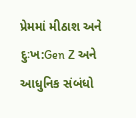પ્રેમમાં મીઠાશ અને દુઃખ:Gen Z અને આધુનિક સંબંધો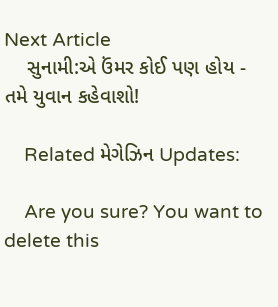Next Article
    સુનામી:એ ઉંમર કોઈ પણ હોય - તમે યુવાન કહેવાશો!

    Related મેગેઝિન Updates:

    Are you sure? You want to delete this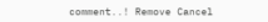comment..! Remove Cancel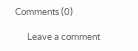Comments (0)

      Leave a comment